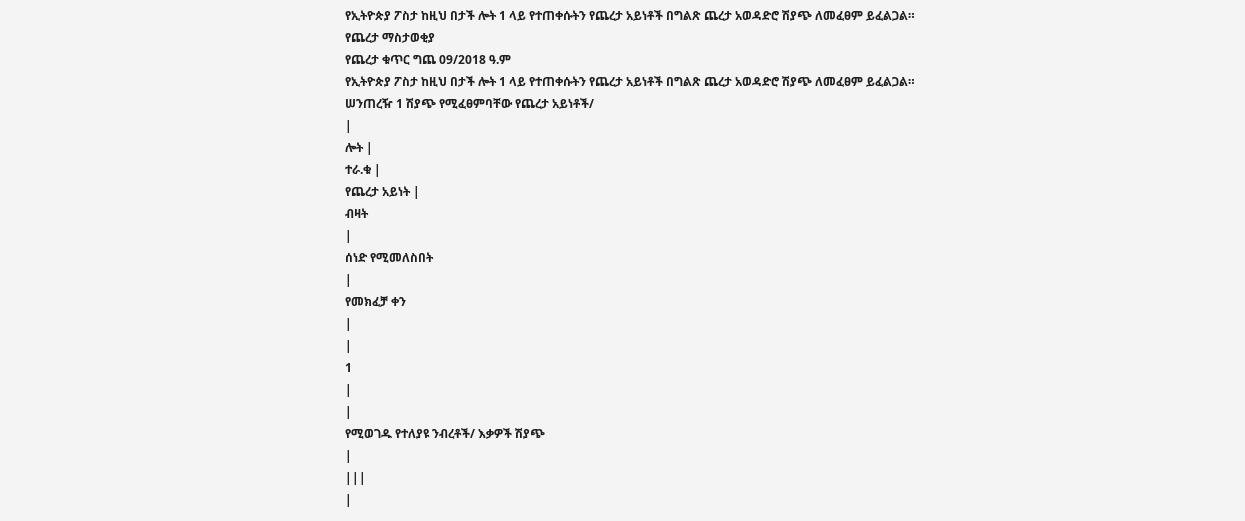የኢትዮጵያ ፖስታ ከዚህ በታች ሎት 1 ላይ የተጠቀሱትን የጨረታ አይነቶች በግልጽ ጨረታ አወዳድሮ ሽያጭ ለመፈፀም ይፈልጋል።
የጨረታ ማስታወቂያ
የጨረታ ቁጥር ግጨ 09/2018 ዓ.ም
የኢትዮጵያ ፖስታ ከዚህ በታች ሎት 1 ላይ የተጠቀሱትን የጨረታ አይነቶች በግልጽ ጨረታ አወዳድሮ ሽያጭ ለመፈፀም ይፈልጋል።
ሠንጠረዥ 1 ሽያጭ የሚፈፀምባቸው የጨረታ አይነቶች/
|
ሎት |
ተራ.ቁ |
የጨረታ አይነት |
ብዛት
|
ሰነድ የሚመለስበት
|
የመክፈቻ ቀን
|
|
1
|
|
የሚወገዱ የተለያዩ ንብረቶች/ እቃዎች ሽያጭ
|
|||
|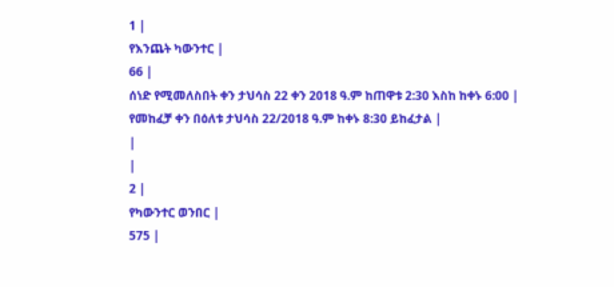1 |
የእንጨት ካውንተር |
66 |
ሰነድ የሚመለስበት ቀን ታህሳስ 22 ቀን 2018 ዓ.ም ከጠዋቱ 2:30 እስከ ከቀኑ 6:00 |
የመከፈቻ ቀን በዕለቱ ታህሳስ 22/2018 ዓ.ም ከቀኑ 8:30 ይከፈታል |
|
|
2 |
የካውንተር ወንበር |
575 |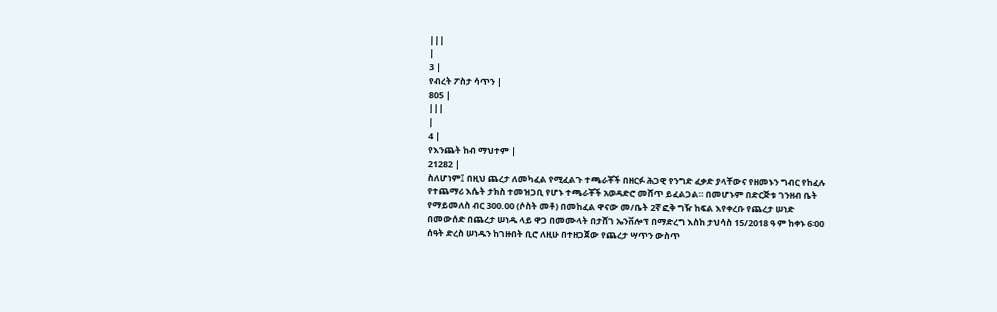|||
|
3 |
የብረት ፖስታ ሳጥን |
805 |
|||
|
4 |
የእንጨት ከብ ማህተም |
21282 |
ስለሆነም፤ በዚህ ጨረታ ለመካፈል የሚፈልጉ ተጫራቾች በዘርፉ ሕጋዊ የንግድ ፈቃድ ያላቸውና የዘመኑን ግብር የከፈሉ የተጨማሪ እሴት ታክስ ተመዝጋቢ የሆኑ ተጫራቾች አወዳድሮ መሸጥ ይፈልጋል። በመሆኑም በድርጅቱ ገንዘብ ቤት የማይመለስ ብር 300.00 (ሶስት መቶ) በመከፈል ዋናው መ/ቤት 2ኛ ፎቅ ግዥ ከፍል እየቀረቡ የጨረታ ሠነድ በመውሰድ በጨረታ ሠነዱ ላይ ዋጋ በመሙላት በታሸገ ኤንቨሎፕ በማድረግ እስከ ታህሳስ 15/2018 ዓ ም ከቀኑ 6፡00 ሰዓት ድረስ ሠነዱን ከገዙበት ቢሮ ለዚሁ በተዘጋጀው የጨረታ ሣጥን ውስጥ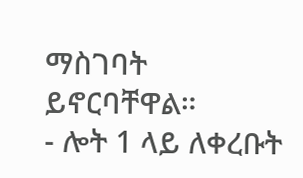ማስገባት ይኖርባቸዋል።
- ሎት 1 ላይ ለቀረቡት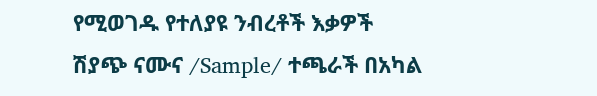የሚወገዱ የተለያዩ ንብረቶች እቃዎች ሽያጭ ናሙና /Sample/ ተጫራች በአካል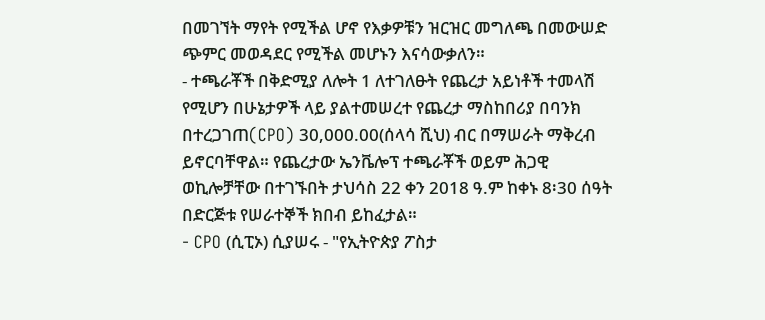በመገኘት ማየት የሚችል ሆኖ የእቃዎቹን ዝርዝር መግለጫ በመውሠድ ጭምር መወዳደር የሚችል መሆኑን እናሳውቃለን።
- ተጫራቾች በቅድሚያ ለሎት 1 ለተገለፁት የጨረታ አይነቶች ተመላሽ የሚሆን በሁኔታዎች ላይ ያልተመሠረተ የጨረታ ማስከበሪያ በባንክ በተረጋገጠ(CPO) 30,000.00(ሰላሳ ሺህ) ብር በማሠራት ማቅረብ ይኖርባቸዋል። የጨረታው ኤንቬሎፕ ተጫራቾች ወይም ሕጋዊ ወኪሎቻቸው በተገኙበት ታህሳስ 22 ቀን 2018 ዓ.ም ከቀኑ 8፡30 ሰዓት በድርጅቱ የሠራተኞች ክበብ ይከፈታል።
- CPO (ሲፒኦ) ሲያሠሩ - "የኢትዮጵያ ፖስታ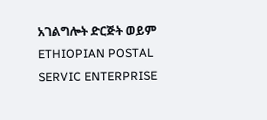አገልግሎት ድርጅት ወይም ETHIOPIAN POSTAL SERVIC ENTERPRISE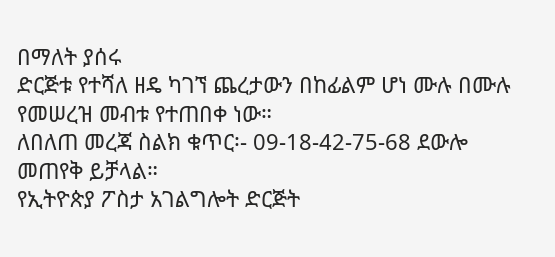በማለት ያሰሩ
ድርጅቱ የተሻለ ዘዴ ካገኘ ጨረታውን በከፊልም ሆነ ሙሉ በሙሉ የመሠረዝ መብቱ የተጠበቀ ነው።
ለበለጠ መረጃ ስልክ ቁጥር፡- 09-18-42-75-68 ደውሎ መጠየቅ ይቻላል።
የኢትዮጵያ ፖስታ አገልግሎት ድርጅት